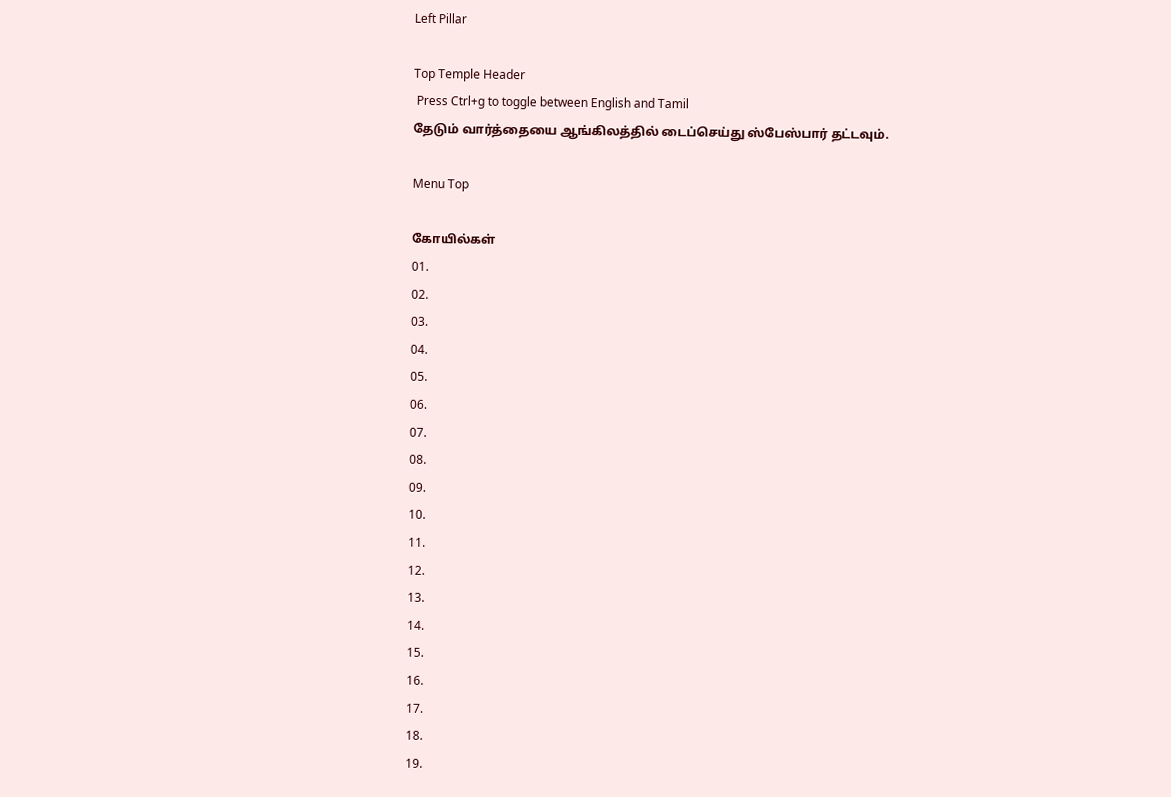Left Pillar

Top Temple Header
 Press Ctrl+g to toggle between English and Tamil
தேடும் வார்த்தையை ஆங்கிலத்தில் டைப்செய்து ஸ்பேஸ்பார் தட்டவும்.

Menu Top

கோயில்கள்
01.
02.
03.
04.
05.
06.
07.
08.
09.
10.
11.
12.
13.
14.
15.
16.
17.
18.
19.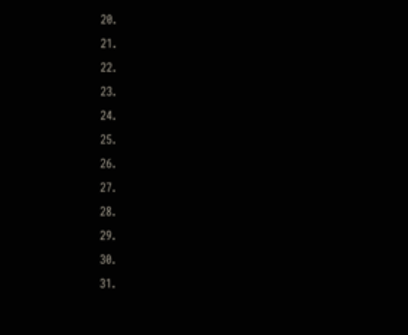20.
21.
22.
23.
24.
25.
26.
27.
28.
29.
30.
31.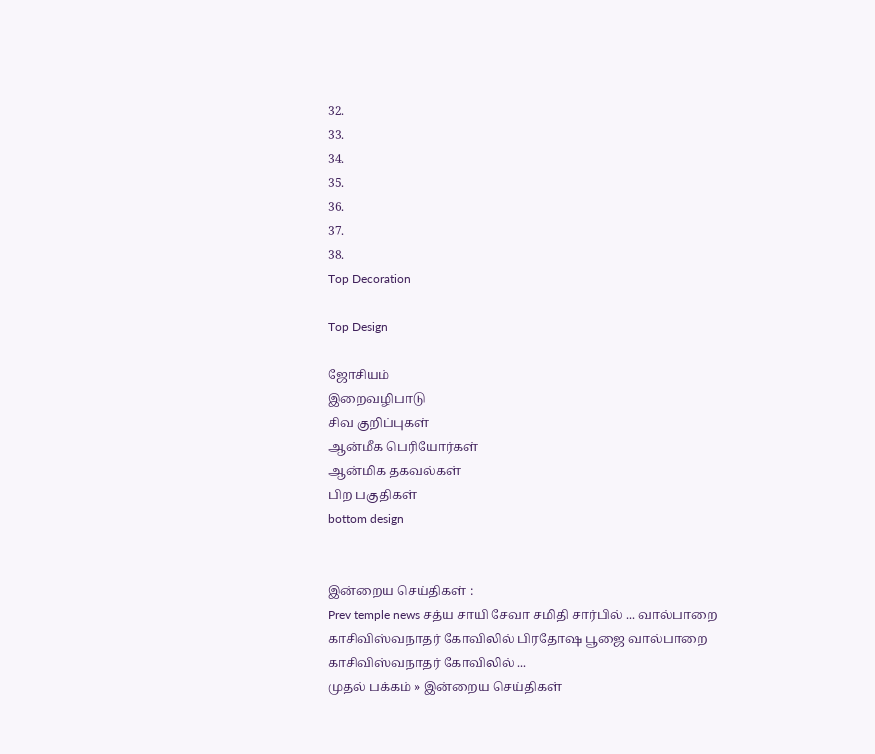32.
33.
34.
35.
36.
37.
38.
Top Decoration

Top Design

ஜோசியம்
இறைவழிபாடு
சிவ குறிப்புகள்
ஆன்மீக பெரியோர்கள்
ஆன்மிக தகவல்கள்
பிற பகுதிகள்
bottom design


இன்றைய செய்திகள் :
Prev temple news சத்ய சாயி சேவா சமிதி சார்பில் ... வால்பாறை காசிவிஸ்வநாதர் கோவிலில் பிரதோஷ பூஜை வால்பாறை காசிவிஸ்வநாதர் கோவிலில் ...
முதல் பக்கம் » இன்றைய செய்திகள்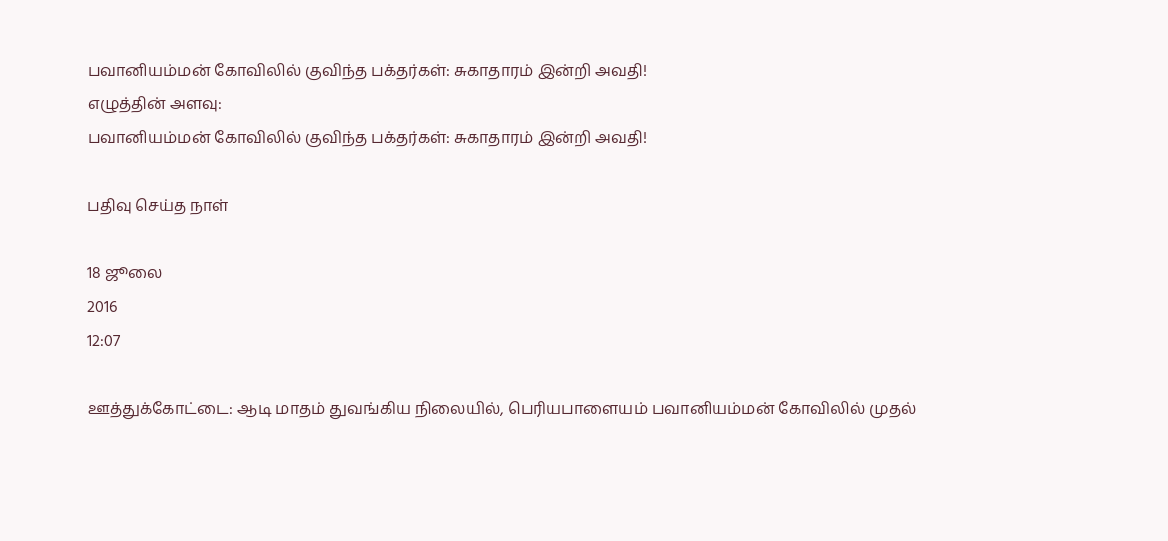பவானியம்மன் கோவிலில் குவிந்த பக்தர்கள்: சுகாதாரம் இன்றி அவதி!
எழுத்தின் அளவு:
பவானியம்மன் கோவிலில் குவிந்த பக்தர்கள்: சுகாதாரம் இன்றி அவதி!

பதிவு செய்த நாள்

18 ஜூலை
2016
12:07

ஊத்துக்கோட்டை: ஆடி மாதம் துவங்கிய நிலையில், பெரியபாளையம் பவானியம்மன் கோவிலில் முதல்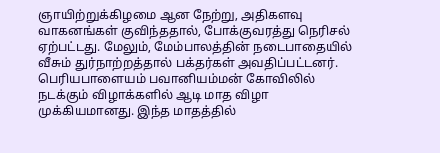ஞாயிற்றுக்கிழமை ஆன நேற்று, அதிகளவு வாகனங்கள் குவிந்ததால், போக்குவரத்து நெரிசல் ஏற்பட்டது. மேலும், மேம்பாலத்தின் நடைபாதையில் வீசும் துர்நாற்றத்தால் பக்தர்கள் அவதிப்பட்டனர். பெரியபாளையம் பவானியம்மன் கோவிலில் நடக்கும் விழாக்களில் ஆடி மாத விழா முக்கியமானது. இந்த மாதத்தில்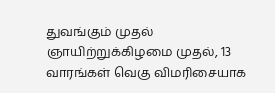துவங்கும் முதல் ஞாயிற்றுக்கிழமை முதல், 13 வாரங்கள் வெகு விமரிசையாக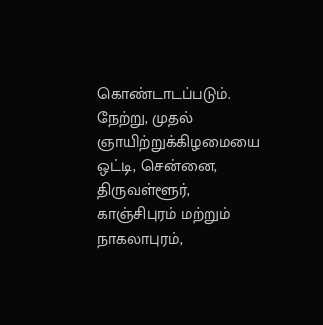கொண்டாடப்படும். நேற்று, முதல் ஞாயிற்றுக்கிழமையை ஒட்டி, சென்னை, திருவள்ளூர், காஞ்சிபுரம் மற்றும் நாகலாபுரம்,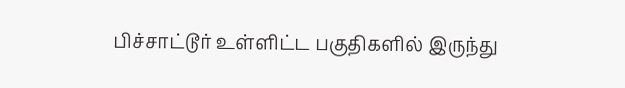பிச்சாட்டூர் உள்ளிட்ட பகுதிகளில் இருந்து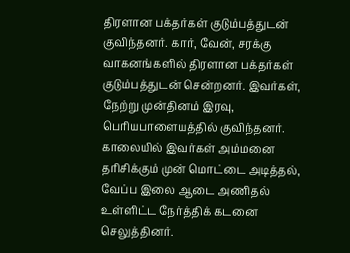திரளான பக்தர்கள் குடும்பத்துடன் குவிந்தனர். கார், வேன், சரக்கு வாகனங்களில் திரளான பக்தர்கள் குடும்பத்துடன் சென்றனர். இவர்கள், நேற்று முன்தினம் இரவு, பெரியபாளையத்தில் குவிந்தனர். காலையில் இவர்கள் அம்மனை தரிசிக்கும் முன் மொட்டை அடித்தல், வேப்ப இலை ஆடை அணிதல் உள்ளிட்ட நேர்த்திக் கடனை செலுத்தினர்.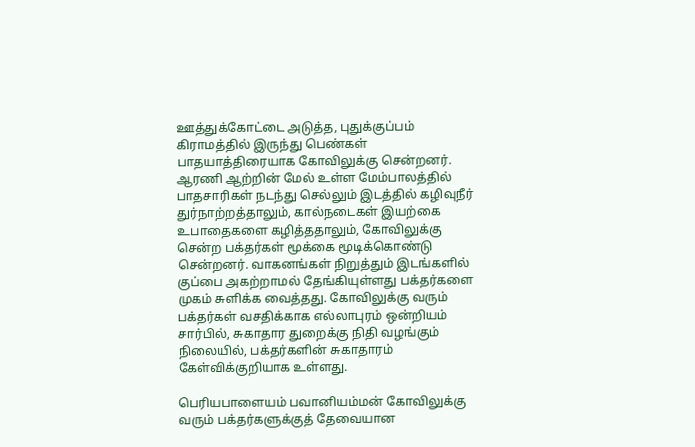ஊத்துக்கோட்டை அடுத்த, புதுக்குப்பம் கிராமத்தில் இருந்து பெண்கள் பாதயாத்திரையாக கோவிலுக்கு சென்றனர். ஆரணி ஆற்றின் மேல் உள்ள மேம்பாலத்தில் பாதசாரிகள் நடந்து செல்லும் இடத்தில் கழிவுநீர் துர்நாற்றத்தாலும், கால்நடைகள் இயற்கை உபாதைகளை கழித்ததாலும், கோவிலுக்கு சென்ற பக்தர்கள் மூக்கை மூடிக்கொண்டு சென்றனர். வாகனங்கள் நிறுத்தும் இடங்களில் குப்பை அகற்றாமல் தேங்கியுள்ளது பக்தர்களை முகம் சுளிக்க வைத்தது. கோவிலுக்கு வரும் பக்தர்கள் வசதிக்காக எல்லாபுரம் ஒன்றியம் சார்பில், சுகாதார துறைக்கு நிதி வழங்கும் நிலையில், பக்தர்களின் சுகாதாரம் கேள்விக்குறியாக உள்ளது.

பெரியபாளையம் பவானியம்மன் கோவிலுக்கு வரும் பக்தர்களுக்குத் தேவையான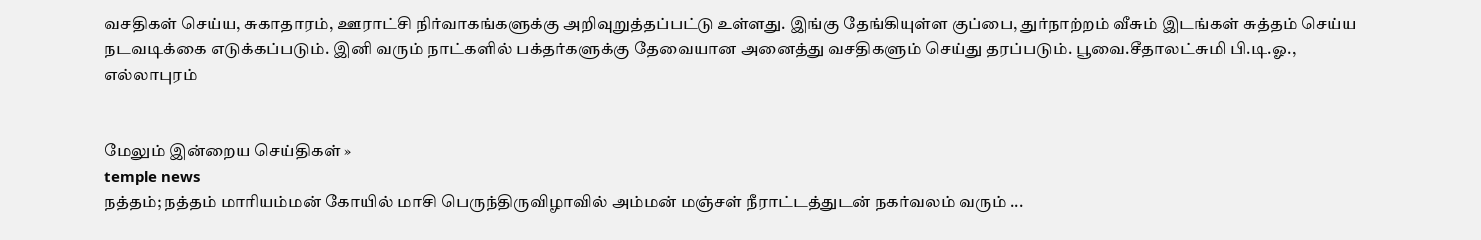வசதிகள் செய்ய, சுகாதாரம், ஊராட்சி நிர்வாகங்களுக்கு அறிவுறுத்தப்பட்டு உள்ளது. இங்கு தேங்கியுள்ள குப்பை, துர்நாற்றம் வீசும் இடங்கள் சுத்தம் செய்ய நடவடிக்கை எடுக்கப்படும். இனி வரும் நாட்களில் பக்தர்களுக்கு தேவையான அனைத்து வசதிகளும் செய்து தரப்படும். பூவை.சீதாலட்சுமி பி.டி.ஓ., எல்லாபுரம்


மேலும் இன்றைய செய்திகள் »
temple news
நத்தம்; நத்தம் மாரியம்மன் கோயில் மாசி பெருந்திருவிழாவில் அம்மன் மஞ்சள் நீராட்டத்துடன் நகர்வலம் வரும் ...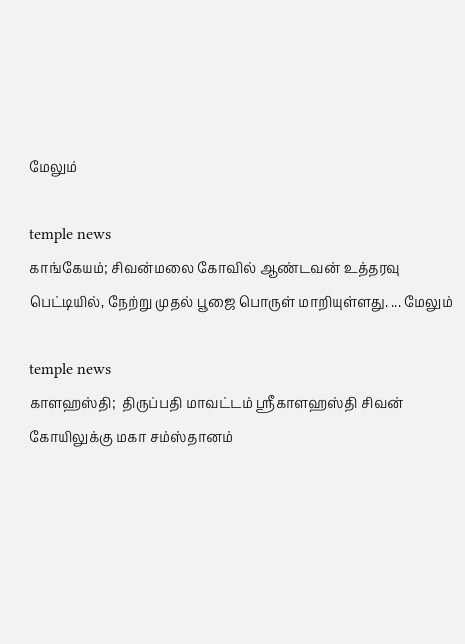மேலும்

temple news
காங்கேயம்; சிவன்மலை கோவில் ஆண்டவன் உத்தரவு பெட்டியில், நேற்று முதல் பூஜை பொருள் மாறியுள்ளது. ... மேலும்

temple news
காளஹஸ்தி;  திருப்பதி மாவட்டம் ஸ்ரீகாளஹஸ்தி சிவன் கோயிலுக்கு மகா சம்ஸ்தானம்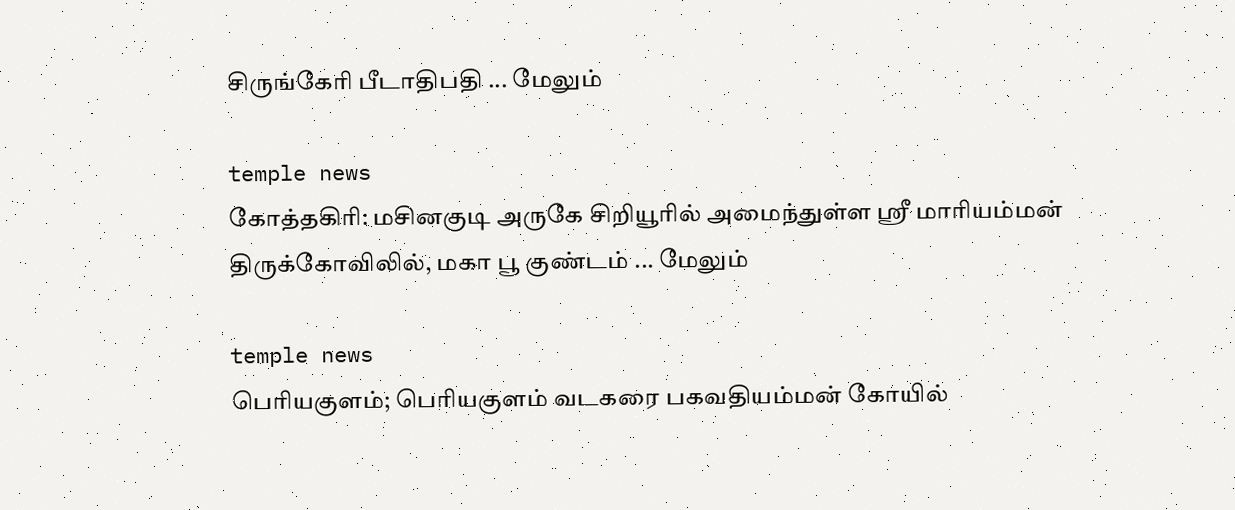சிருங்கேரி பீடாதிபதி ... மேலும்

temple news
கோத்தகிரி: மசினகுடி அருகே சிறியூரில் அமைந்துள்ள ஸ்ரீ மாரியம்மன் திருக்கோவிலில், மகா பூ குண்டம் ... மேலும்

temple news
பெரியகுளம்; பெரியகுளம் வடகரை பகவதியம்மன் கோயில்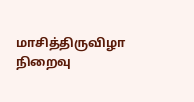மாசித்திருவிழா நிறைவு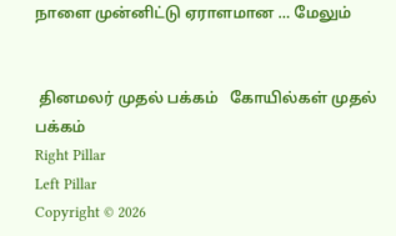நாளை முன்னிட்டு‌ ஏராளமான ... மேலும்


 தினமலர் முதல் பக்கம்   கோயில்கள் முதல் பக்கம்
Right Pillar
Left Pillar
Copyright © 2026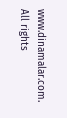www.dinamalar.com. All rights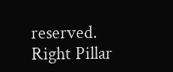reserved.
Right Pillar